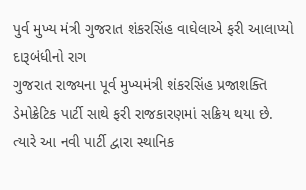પુર્વ મુખ્ય મંત્રી ગુજરાત શંકરસિંહ વાઘેલાએ ફરી આલાપ્યો દારૂબંધીનો રાગ
ગુજરાત રાજ્યના પૂર્વ મુખ્યમંત્રી શંકરસિંહ પ્રજાશક્તિ ડેમોક્રેટિક પાર્ટી સાથે ફરી રાજકારણમાં સક્રિય થયા છે. ત્યારે આ નવી પાર્ટી દ્વારા સ્થાનિક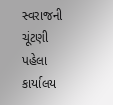સ્વરાજની ચૂંટણી પહેલા કાર્યાલય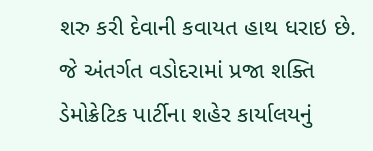શરુ કરી દેવાની કવાયત હાથ ધરાઇ છે. જે અંતર્ગત વડોદરામાં પ્રજા શક્તિ ડેમોક્રેટિક પાર્ટીના શહેર કાર્યાલયનું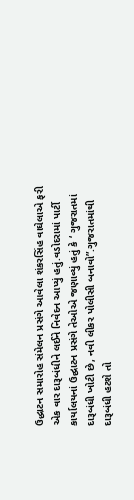ઉદ્ધાટન સમારોહ સંમેલન પ્રસંગે આવેલા શંકરસિંહ વાઘેલાએ ફરી એક વાર દારૂબંધીને લઈને નિવેદન આપ્યું હતું.વડોદરામાં પાર્ટી કાર્યાલયનાં ઉદ્ઘાટન પ્રસંગે તેઓએ જણાવ્યું હતું કે ‘ ગુજરાતમાં દારૂબંધી ખોટી છે, નવી લીકર પોલીસી બનાવો”.ગુજરાતમાંથી દારૂબંધી હટશે તો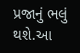પ્રજાનું ભલું થશે.આ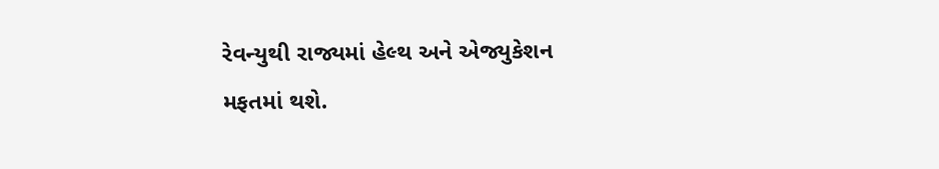રેવન્યુથી રાજ્યમાં હેલ્થ અને એજ્યુકેશન મફતમાં થશે.